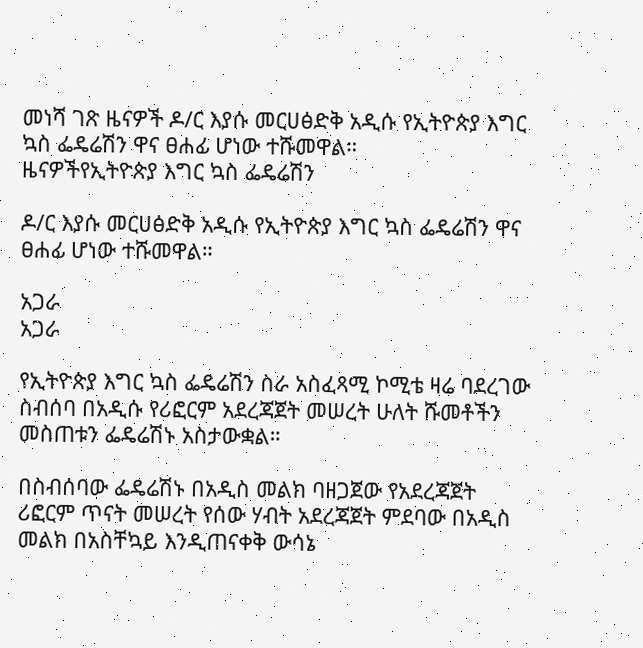መነሻ ገጽ ዜናዎች ዶ/ር እያሱ መርሀፅድቅ አዲሱ የኢትዮጵያ እግር ኳስ ፌዴሬሽን ዋና ፀሐፊ ሆነው ተሹመዋል።
ዜናዎችየኢትዮጵያ እግር ኳስ ፌዴሬሽን

ዶ/ር እያሱ መርሀፅድቅ አዲሱ የኢትዮጵያ እግር ኳስ ፌዴሬሽን ዋና ፀሐፊ ሆነው ተሹመዋል።

አጋራ
አጋራ

የኢትዮጵያ እግር ኳስ ፌዴሬሽን ስራ አስፈጻሚ ኮሚቴ ዛሬ ባደረገው ስብሰባ በአዲሱ የሪፎርም አደረጃጀት መሠረት ሁለት ሹመቶችን መስጠቱን ፌዴሬሽኑ አስታውቋል።

በስብሰባው ፌዴሬሽኑ በአዲስ መልክ ባዘጋጀው የአደረጃጀት ሪፎርም ጥናት መሠረት የሰው ሃብት አደረጃጀት ምደባው በአዲስ መልክ በአስቸኳይ እንዲጠናቀቅ ውሳኔ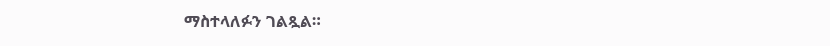ማስተላለፉን ገልጿል።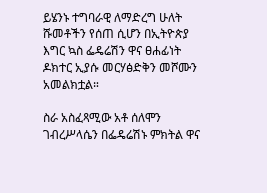ይሄንኑ ተግባራዊ ለማድረግ ሁለት ሹመቶችን የሰጠ ሲሆን በኢትዮጵያ እግር ኳስ ፌዴሬሽን ዋና ፀሐፊነት ዶክተር ኢያሱ መርሃፅድቅን መሾሙን አመልክቷል።

ስራ አስፈጻሚው አቶ ሰለሞን ገብረሥላሴን በፌዴሬሽኑ ምክትል ዋና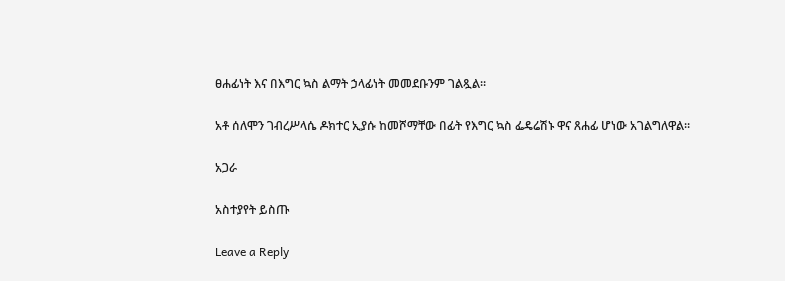ፀሐፊነት እና በእግር ኳስ ልማት ኃላፊነት መመደቡንም ገልጿል።

አቶ ሰለሞን ገብረሥላሴ ዶክተር ኢያሱ ከመሾማቸው በፊት የእግር ኳስ ፌዴሬሽኑ ዋና ጸሐፊ ሆነው አገልግለዋል።

አጋራ

አስተያየት ይስጡ

Leave a Reply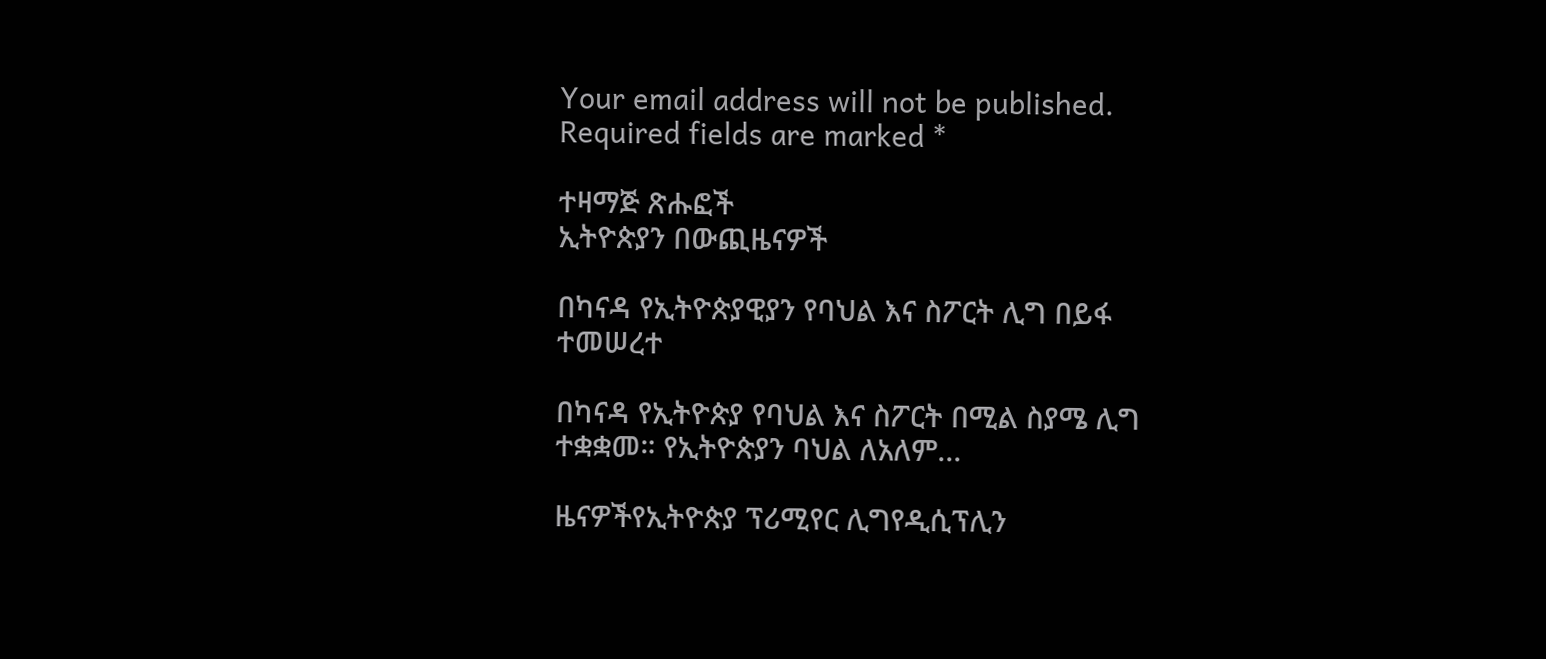Your email address will not be published. Required fields are marked *

ተዛማጅ ጽሑፎች
ኢትዮጵያን በውጪዜናዎች

በካናዳ የኢትዮጵያዊያን የባህል እና ስፖርት ሊግ በይፋ ተመሠረተ

በካናዳ የኢትዮጵያ የባህል እና ስፖርት በሚል ስያሜ ሊግ ተቋቋመ። የኢትዮጵያን ባህል ለአለም...

ዜናዎችየኢትዮጵያ ፕሪሚየር ሊግየዲሲፕሊን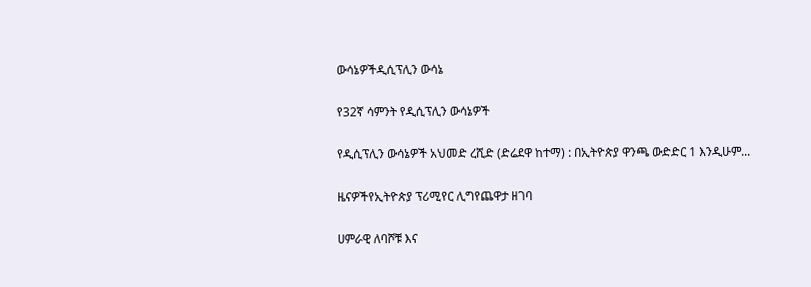ውሳኔዎችዲሲፕሊን ውሳኔ

የ32ኛ ሳምንት የዲሲፕሊን ውሳኔዎች

የዲሲፕሊን ውሳኔዎች አህመድ ረሺድ (ድሬደዋ ከተማ) : በኢትዮጵያ ዋንጫ ውድድር 1 እንዲሁም...

ዜናዎችየኢትዮጵያ ፕሪሚየር ሊግየጨዋታ ዘገባ

ሀምራዊ ለባሾቹ እና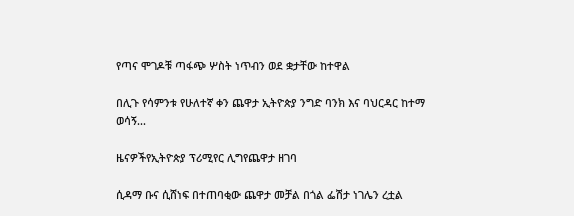የጣና ሞገዶቹ ጣፋጭ ሦስት ነጥብን ወደ ቋታቸው ከተዋል

በሊጉ የሳምንቱ የሁለተኛ ቀን ጨዋታ ኢትዮጵያ ንግድ ባንክ እና ባህርዳር ከተማ ወሳኝ...

ዜናዎችየኢትዮጵያ ፕሪሚየር ሊግየጨዋታ ዘገባ

ሲዳማ ቡና ሲሸነፍ በተጠባቂው ጨዋታ መቻል በጎል ፌሽታ ነገሌን ረቷል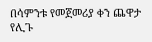በሳምንቱ የመጀመሪያ ቀን ጨዋታ የሊጉ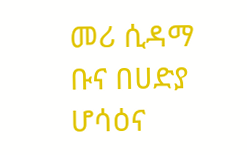መሪ ሲዳማ ቡና በሀድያ ሆሳዕና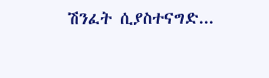ሽንፈት ሲያስተናግድ...